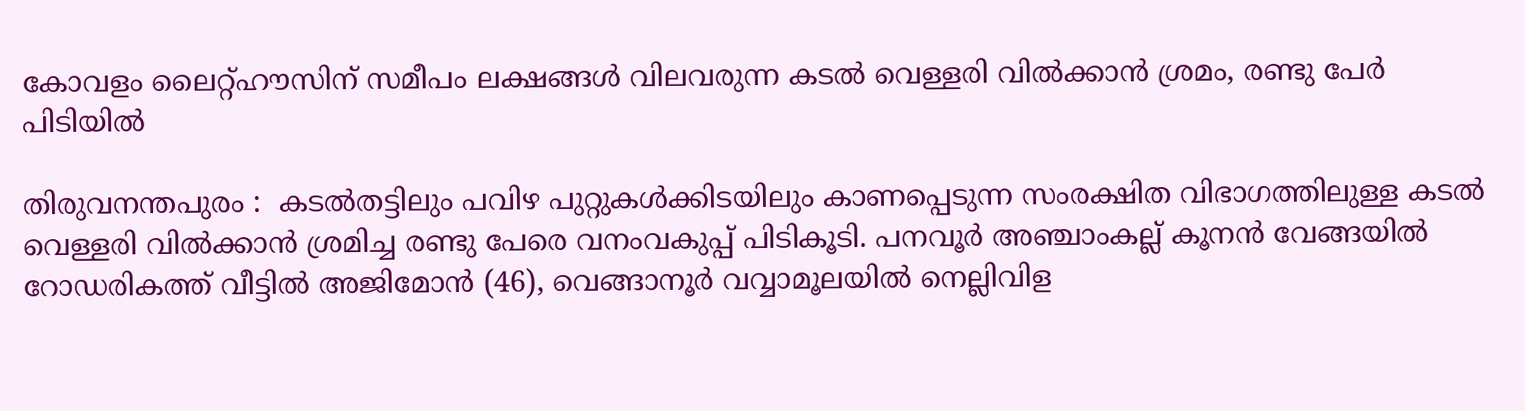കോവളം ലൈറ്റ്ഹൗസിന് സമീപം ലക്ഷങ്ങൾ വിലവരുന്ന കടൽ വെള്ളരി വിൽക്കാൻ ശ്രമം, രണ്ടു പേർ പിടിയിൽ

തിരുവനന്തപുരം :  കടൽതട്ടിലും പവിഴ പുറ്റുകൾക്കിടയിലും കാണപ്പെടുന്ന സംരക്ഷിത വിഭാഗത്തിലുള്ള കടൽ വെള്ളരി വിൽക്കാൻ ശ്രമിച്ച രണ്ടു പേരെ വനംവകുപ്പ് പിടികൂടി. പനവൂർ അഞ്ചാംകല്ല് കൂനൻ വേങ്ങയിൽ റോഡരികത്ത് വീട്ടിൽ അജിമോൻ (46), വെങ്ങാനൂർ വവ്വാമൂലയിൽ നെല്ലിവിള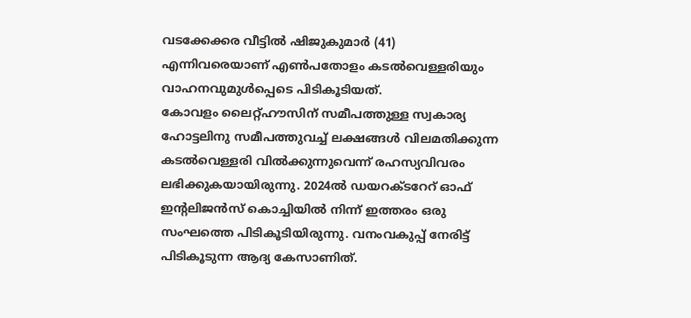വടക്കേക്കര വീട്ടിൽ ഷിജുകുമാർ (41) എന്നിവരെയാണ് എൺപതോളം കടൽവെള്ളരിയും വാഹനവുമുൾപ്പെടെ പിടികൂടിയത്.
കോവളം ലൈറ്റ്ഹൗസിന് സമീപത്തുള്ള സ്വകാര്യ ഹോട്ടലിനു സമീപത്തുവച്ച് ലക്ഷങ്ങൾ വിലമതിക്കുന്ന കടൽവെള്ളരി വിൽക്കുന്നുവെന്ന് രഹസ്യവിവരം ലഭിക്കുകയായിരുന്നു. 2024ൽ ഡയറക്ടറേറ് ഓഫ് ഇന്റലിജൻസ് കൊച്ചിയിൽ നിന്ന് ഇത്തരം ഒരു സംഘത്തെ പിടികൂടിയിരുന്നു. വനംവകുപ്പ് നേരിട്ട് പിടികൂടുന്ന ആദ്യ കേസാണിത്.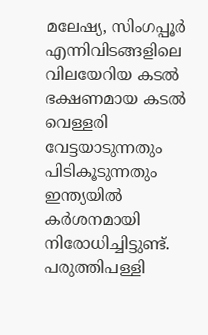മലേഷ്യ, സിംഗപ്പൂർ എന്നിവിടങ്ങളിലെ വിലയേറിയ കടൽ ഭക്ഷണമായ കടൽ വെള്ളരി വേട്ടയാടുന്നതും പിടികൂടുന്നതും ഇന്ത്യയിൽ കർശനമായി നിരോധിച്ചിട്ടുണ്ട്.
പരുത്തിപള്ളി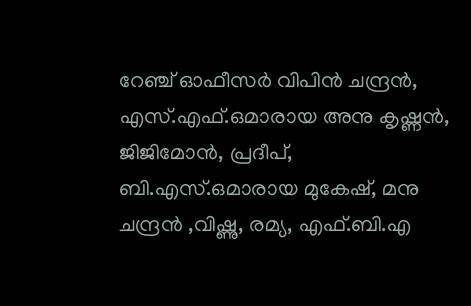റേഞ്ച് ഓഫീസർ വിപിൻ ചന്ദ്രൻ, എസ്.എഫ്.ഒമാരായ അനു കൃഷ്ണൻ, ജിജിമോൻ, പ്രദീപ്, ബി.എസ്.ഒമാരായ മുകേഷ്, മനു ചന്ദ്രൻ ,വിഷ്ണു, രമ്യ, എഫ്.ബി.എ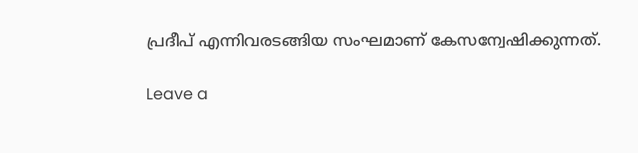പ്രദീപ് എന്നിവരടങ്ങിയ സംഘമാണ് കേസന്വേഷിക്കുന്നത്.

Leave a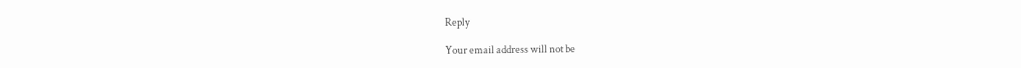Reply

Your email address will not be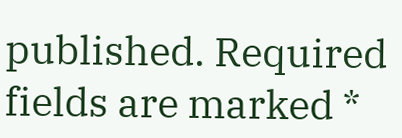published. Required fields are marked *